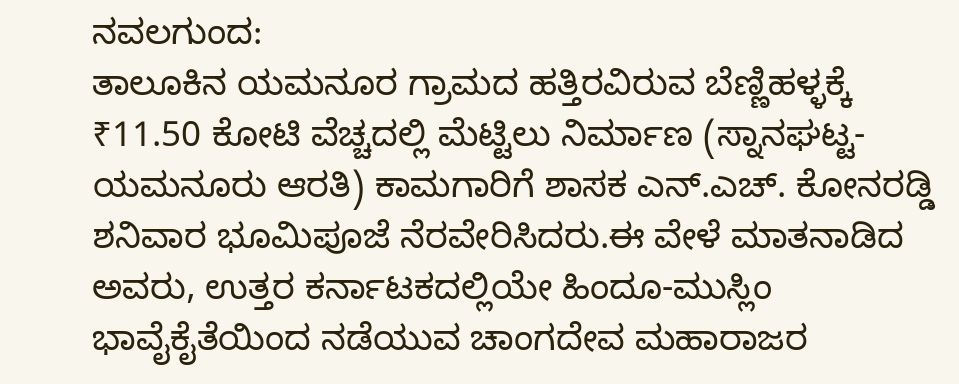ನವಲಗುಂದ:
ತಾಲೂಕಿನ ಯಮನೂರ ಗ್ರಾಮದ ಹತ್ತಿರವಿರುವ ಬೆಣ್ಣಿಹಳ್ಳಕ್ಕೆ ₹11.50 ಕೋಟಿ ವೆಚ್ಚದಲ್ಲಿ ಮೆಟ್ಟಿಲು ನಿರ್ಮಾಣ (ಸ್ನಾನಘಟ್ಟ- ಯಮನೂರು ಆರತಿ) ಕಾಮಗಾರಿಗೆ ಶಾಸಕ ಎನ್.ಎಚ್. ಕೋನರಡ್ಡಿ ಶನಿವಾರ ಭೂಮಿಪೂಜೆ ನೆರವೇರಿಸಿದರು.ಈ ವೇಳೆ ಮಾತನಾಡಿದ ಅವರು, ಉತ್ತರ ಕರ್ನಾಟಕದಲ್ಲಿಯೇ ಹಿಂದೂ-ಮುಸ್ಲಿಂ ಭಾವೈಕೈತೆಯಿಂದ ನಡೆಯುವ ಚಾಂಗದೇವ ಮಹಾರಾಜರ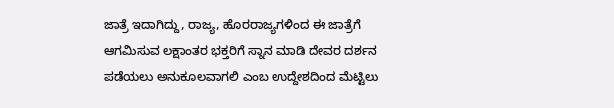ಜಾತ್ರೆ ಇದಾಗಿದ್ದು, ರಾಜ್ಯ, ಹೊರರಾಜ್ಯಗಳಿಂದ ಈ ಜಾತ್ರೆಗೆ ಆಗಮಿಸುವ ಲಕ್ಷಾಂತರ ಭಕ್ತರಿಗೆ ಸ್ನಾನ ಮಾಡಿ ದೇವರ ದರ್ಶನ ಪಡೆಯಲು ಅನುಕೂಲವಾಗಲಿ ಎಂಬ ಉದ್ದೇಶದಿಂದ ಮೆಟ್ಟಿಲು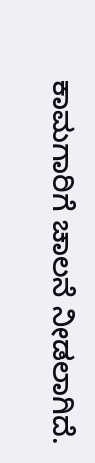ಕಾಮಗಾರಿಗೆ ಚಾಲನೆ ನೀಡಲಾಗಿದೆ.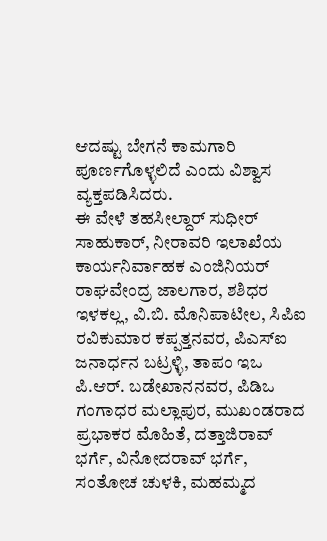ಆದಷ್ಟು ಬೇಗನೆ ಕಾಮಗಾರಿ ಪೂರ್ಣಗೊಳ್ಳಲಿದೆ ಎಂದು ವಿಶ್ವಾಸ ವ್ಯಕ್ತಪಡಿಸಿದರು.
ಈ ವೇಳೆ ತಹಸೀಲ್ದಾರ್ ಸುಧೀರ್ ಸಾಹುಕಾರ್, ನೀರಾವರಿ ಇಲಾಖೆಯ ಕಾರ್ಯನಿರ್ವಾಹಕ ಎಂಜಿನಿಯರ್ ರಾಘವೇಂದ್ರ ಜಾಲಗಾರ, ಶಶಿಧರ ಇಳಕಲ್ಲ, ವಿ.ಬಿ. ಮೊನಿಪಾಟೀಲ, ಸಿಪಿಐ ರವಿಕುಮಾರ ಕಪ್ಪತ್ತನವರ, ಪಿಎಸ್ಐ ಜನಾರ್ಧನ ಬಟ್ರಳ್ಳಿ, ತಾಪಂ ಇಒ ಪಿ.ಆರ್. ಬಡೇಖಾನನವರ, ಪಿಡಿಒ ಗಂಗಾಧರ ಮಲ್ಲಾಪುರ, ಮುಖಂಡರಾದ ಪ್ರಭಾಕರ ಮೊಹಿತೆ, ದತ್ತಾಜಿರಾವ್ ಭರ್ಗೆ, ವಿನೋದರಾವ್ ಭರ್ಗೆ, ಸಂತೋಚ ಚುಳಕಿ, ಮಹಮ್ಮದ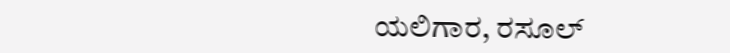ಯಲಿಗಾರ, ರಸೂಲ್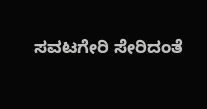ಸವಟಗೇರಿ ಸೇರಿದಂತೆ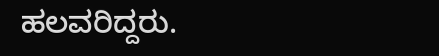ಹಲವರಿದ್ದರು.